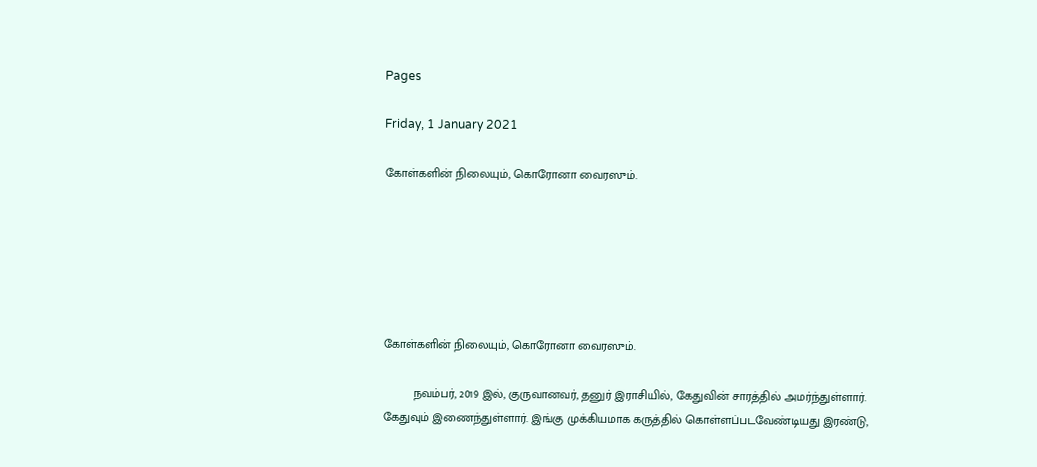Pages

Friday, 1 January 2021

கோள்களின் நிலையும், கொரோனா வைரஸும்.






கோள்களின் நிலையும், கொரோனா வைரஸும்.

         நவம்பர், 2019 இல், குருவானவர், தனுர் இராசியில், கேதுவின் சாரத்தில் அமர்ந்துள்ளார். கேதுவும் இணைந்துள்ளார். இங்கு முக்கியமாக கருத்தில் கொள்ளப்படவேண்டியது இரண்டு,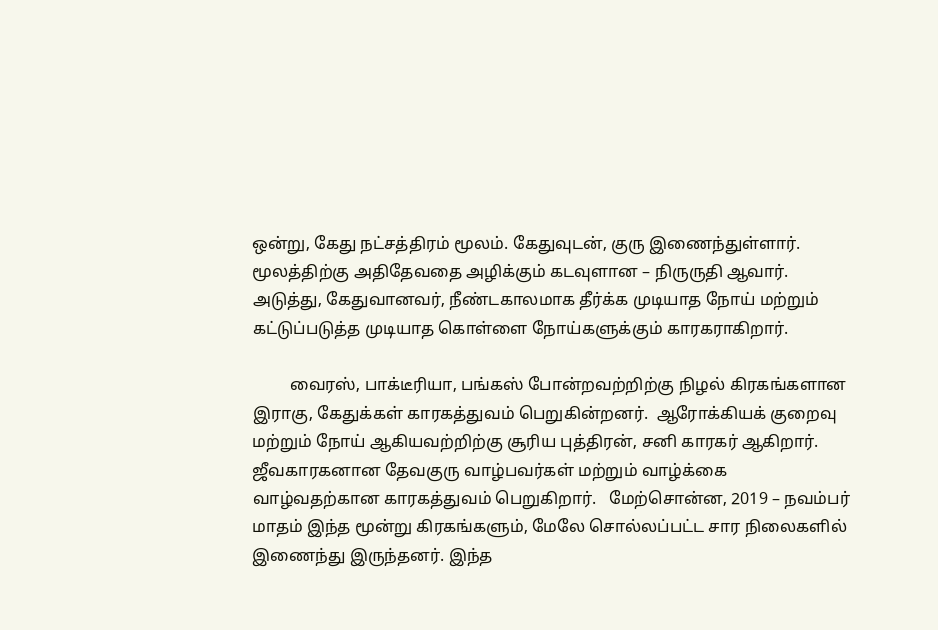ஒன்று, கேது நட்சத்திரம் மூலம். கேதுவுடன், குரு இணைந்துள்ளார். மூலத்திற்கு அதிதேவதை அழிக்கும் கடவுளான – நிருருதி ஆவார். அடுத்து, கேதுவானவர், நீண்டகாலமாக தீர்க்க முடியாத நோய் மற்றும் கட்டுப்படுத்த முடியாத கொள்ளை நோய்களுக்கும் காரகராகிறார்.

         வைரஸ், பாக்டீரியா, பங்கஸ் போன்றவற்றிற்கு நிழல் கிரகங்களான இராகு, கேதுக்கள் காரகத்துவம் பெறுகின்றனர்.  ஆரோக்கியக் குறைவு மற்றும் நோய் ஆகியவற்றிற்கு சூரிய புத்திரன், சனி காரகர் ஆகிறார். ஜீவகாரகனான தேவகுரு வாழ்பவர்கள் மற்றும் வாழ்க்கை வாழ்வதற்கான காரகத்துவம் பெறுகிறார்.   மேற்சொன்ன, 2019 – நவம்பர் மாதம் இந்த மூன்று கிரகங்களும், மேலே சொல்லப்பட்ட சார நிலைகளில் இணைந்து இருந்தனர். இந்த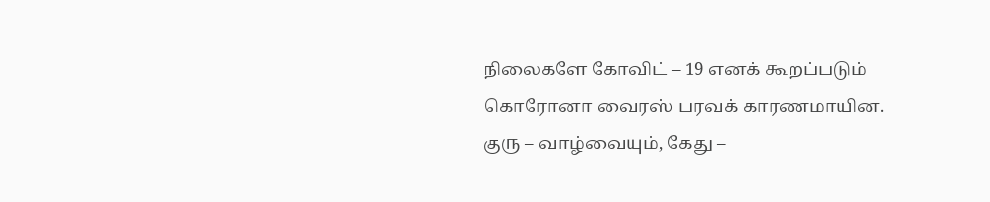நிலைகளே கோவிட் – 19 எனக் கூறப்படும் கொரோனா வைரஸ் பரவக் காரணமாயின.  குரு – வாழ்வையும், கேது –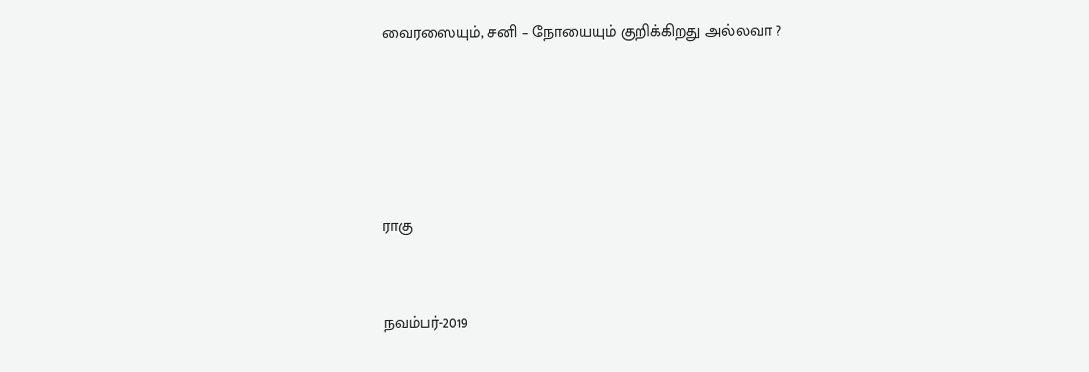வைரஸையும், சனி – நோயையும் குறிக்கிறது அல்லவா ?







ராகு



நவம்பர்-2019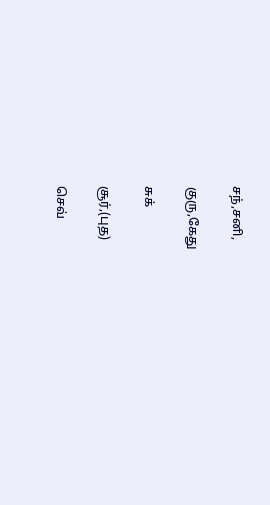சந்,சனி,

குரு,கேது

சுக்

சூர்,(புத)

செவ்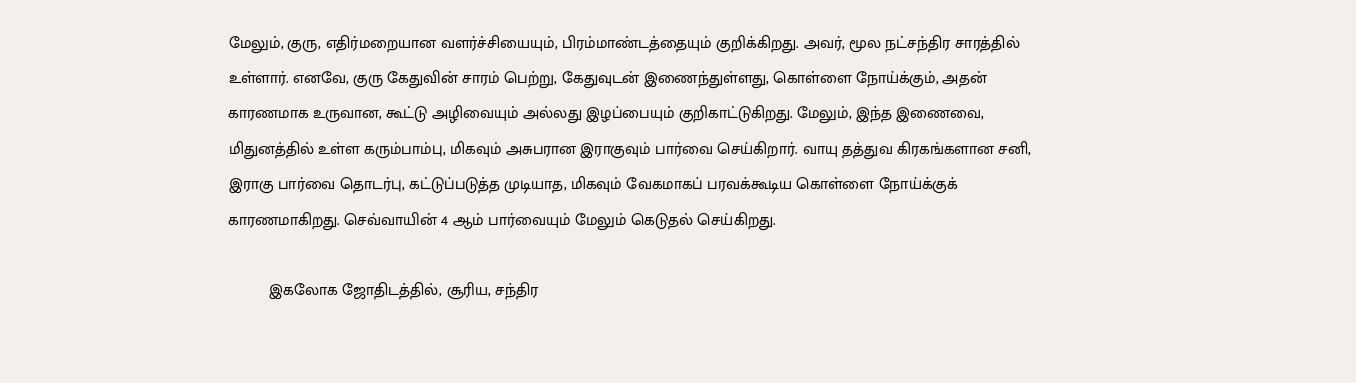மேலும், குரு, எதிர்மறையான வளர்ச்சியையும், பிரம்மாண்டத்தையும் குறிக்கிறது. அவர், மூல நட்சந்திர சாரத்தில் உள்ளார். எனவே, குரு கேதுவின் சாரம் பெற்று, கேதுவுடன் இணைந்துள்ளது, கொள்ளை நோய்க்கும், அதன் காரணமாக உருவான, கூட்டு அழிவையும் அல்லது இழப்பையும் குறிகாட்டுகிறது. மேலும், இந்த இணைவை, மிதுனத்தில் உள்ள கரும்பாம்பு, மிகவும் அசுபரான இராகுவும் பார்வை செய்கிறார். வாயு தத்துவ கிரகங்களான சனி, இராகு பார்வை தொடர்பு, கட்டுப்படுத்த முடியாத, மிகவும் வேகமாகப் பரவக்கூடிய கொள்ளை நோய்க்குக் காரணமாகிறது. செவ்வாயின் 4 ஆம் பார்வையும் மேலும் கெடுதல் செய்கிறது.

         இகலோக ஜோதிடத்தில், சூரிய, சந்திர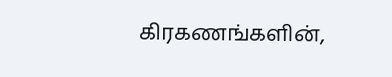கிரகணங்களின்,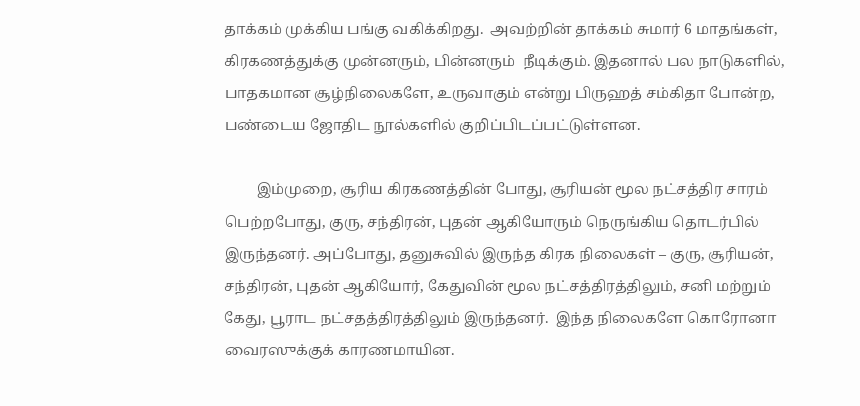தாக்கம் முக்கிய பங்கு வகிக்கிறது.  அவற்றின் தாக்கம் சுமார் 6 மாதங்கள், கிரகணத்துக்கு முன்னரும், பின்னரும்  நீடிக்கும். இதனால் பல நாடுகளில், பாதகமான சூழ்நிலைகளே, உருவாகும் என்று பிருஹத் சம்கிதா போன்ற, பண்டைய ஜோதிட நூல்களில் குறிப்பிடப்பட்டுள்ளன.

         இம்முறை, சூரிய கிரகணத்தின் போது, சூரியன் மூல நட்சத்திர சாரம் பெற்றபோது, குரு, சந்திரன், புதன் ஆகியோரும் நெருங்கிய தொடர்பில் இருந்தனர். அப்போது, தனுசுவில் இருந்த கிரக நிலைகள் – குரு, சூரியன், சந்திரன், புதன் ஆகியோர், கேதுவின் மூல நட்சத்திரத்திலும், சனி மற்றும் கேது, பூராட நட்சதத்திரத்திலும் இருந்தனர்.  இந்த நிலைகளே கொரோனா வைரஸுக்குக் காரணமாயின.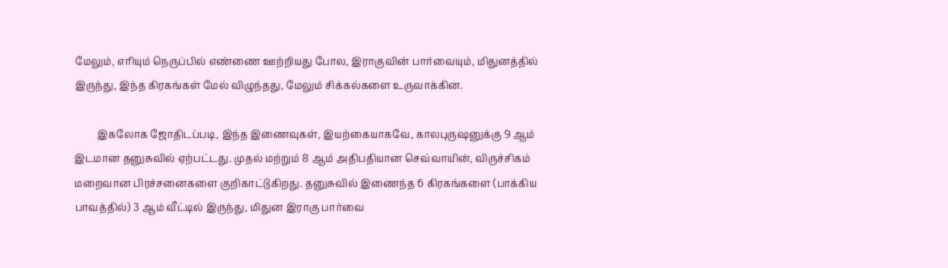மேலும், எரியும் நெருப்பில் எண்ணை ஊற்றியது போல, இராகுவின் பார்வையும், மிதுனத்தில் இருந்து, இந்த கிரகங்கள் மேல் விழுந்தது, மேலும் சிக்கல்களை உருவாக்கின.

         இகலோக ஜோதிடப்படி, இந்த இணைவுகள், இயற்கையாகவே, காலபுருஷனுக்கு 9 ஆம் இடமான தனுசுவில் ஏற்பட்டது. முதல் மற்றும் 8 ஆம் அதிபதியான செவ்வாயின், விருச்சிகம் மறைவான பிரச்சனைகளை குறிகாட்டுகிறது. தனுசுவில் இணைந்த 6 கிரகங்களை (பாக்கிய பாவத்தில்) 3 ஆம் வீட்டில் இருந்து, மிதுன இராகு பார்வை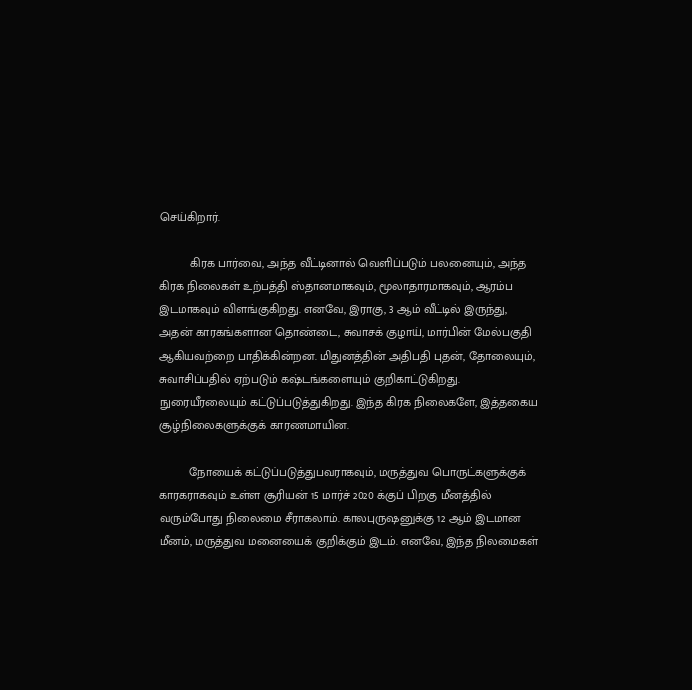செய்கிறார்.

         கிரக பார்வை, அந்த வீட்டினால் வெளிப்படும் பலனையும், அந்த கிரக நிலைகள் உற்பத்தி ஸ்தானமாகவும், மூலாதாரமாகவும், ஆரம்ப இடமாகவும் விளங்குகிறது. எனவே, இராகு, 3 ஆம் வீட்டில் இருந்து, அதன் காரகங்களான தொண்டை, சுவாசக் குழாய், மார்பின் மேல்பகுதி ஆகியவற்றை பாதிக்கின்றன. மிதுனத்தின் அதிபதி புதன், தோலையும், சுவாசிப்பதில் ஏற்படும் கஷ்டங்களையும் குறிகாட்டுகிறது. நுரையீரலையும் கட்டுப்படுத்துகிறது. இந்த கிரக நிலைகளே, இத்தகைய சூழ்நிலைகளுக்குக் காரணமாயின.

         நோயைக் கட்டுப்படுத்துபவராகவும், மருத்துவ பொருட்களுக்குக் காரகராகவும் உள்ள சூரியன் 15 மார்ச் 2020 க்குப் பிறகு மீனத்தில் வரும்போது நிலைமை சீராகலாம். காலபுருஷனுக்கு 12 ஆம் இடமான மீனம், மருத்துவ மனையைக் குறிக்கும் இடம். எனவே, இந்த நிலமைகள்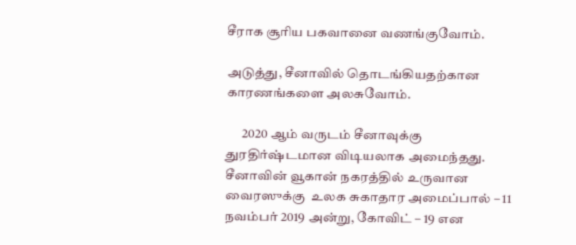சீராக சூரிய பகவானை வணங்குவோம்.

அடுத்து, சீனாவில் தொடங்கியதற்கான காரணங்களை அலசுவோம்.

      2020 ஆம் வருடம் சீனாவுக்கு துரதிர்ஷ்டமான விடியலாக அமைந்தது.  சீனாவின் வூகான் நகரத்தில் உருவான வைரஸுக்கு  உலக சுகாதார அமைப்பால் – 11 நவம்பர் 2019 அன்று, கோவிட் – 19 என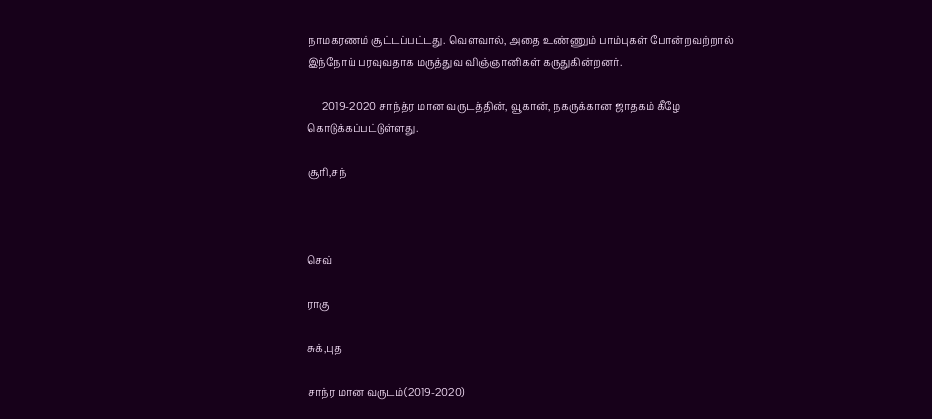நாமகரணம் சூட்டப்பட்டது. வௌவால், அதை உண்ணும் பாம்புகள் போன்றவற்றால் இந்நோய் பரவுவதாக மருத்துவ விஞ்ஞானிகள் கருதுகின்றனர்.

      2019-2020 சாந்த்ர மான வருடத்தின், வூகான், நகருக்கான ஜாதகம் கீழே கொடுக்கப்பட்டுள்ளது.

சூரி,சந்



செவ்

ராகு

சுக்,புத

சாந்ர மான வருடம்(2019-2020)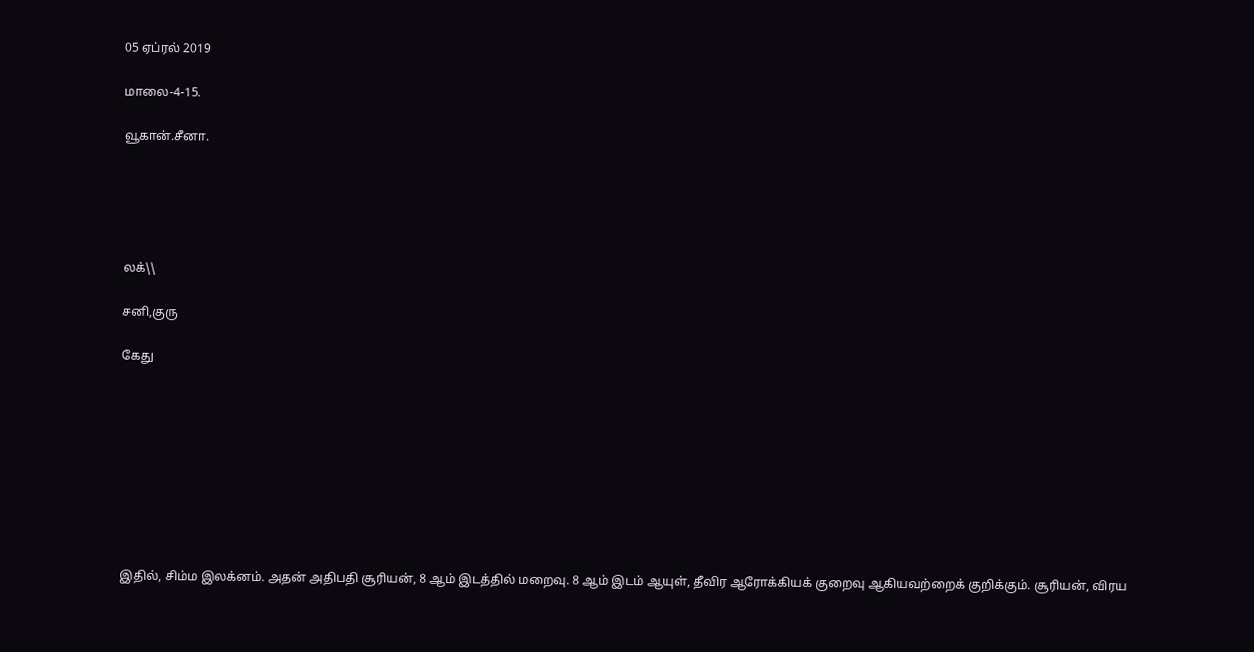05 ஏப்ரல் 2019

மாலை-4-15.

வூகான்.சீனா.





லக்\\

சனி,குரு

கேது









இதில், சிம்ம இலக்னம். அதன் அதிபதி சூரியன், 8 ஆம் இடத்தில் மறைவு. 8 ஆம் இடம் ஆயுள், தீவிர ஆரோக்கியக் குறைவு ஆகியவற்றைக் குறிக்கும். சூரியன், விரய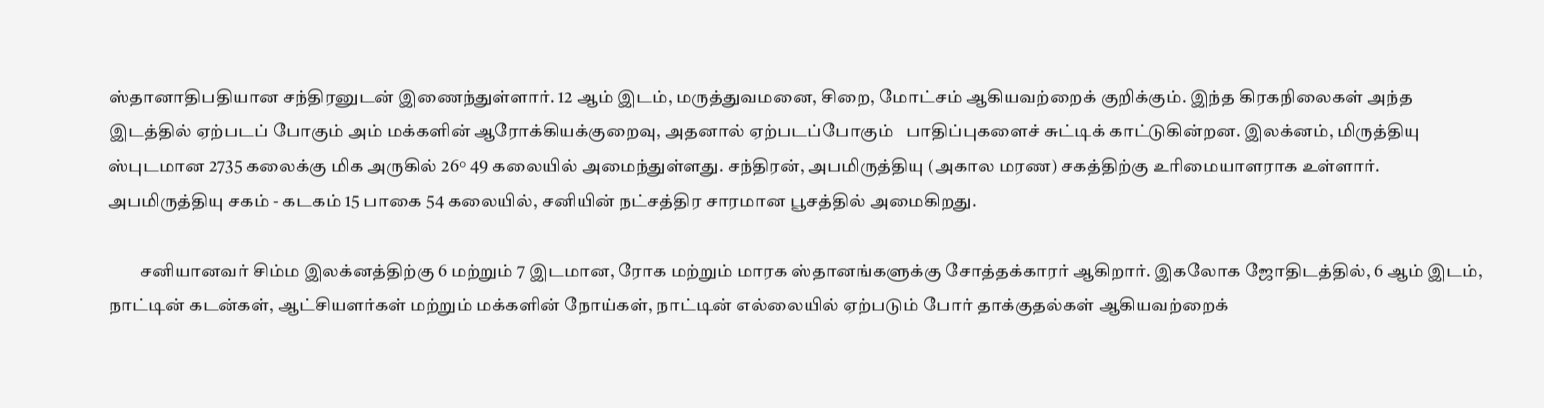ஸ்தானாதிபதியான சந்திரனுடன் இணைந்துள்ளார். 12 ஆம் இடம், மருத்துவமனை, சிறை, மோட்சம் ஆகியவற்றைக் குறிக்கும். இந்த கிரகநிலைகள் அந்த இடத்தில் ஏற்படப் போகும் அம் மக்களின் ஆரோக்கியக்குறைவு, அதனால் ஏற்படப்போகும்   பாதிப்புகளைச் சுட்டிக் காட்டுகின்றன. இலக்னம், மிருத்தியு ஸ்புடமான 2735 கலைக்கு மிக அருகில் 26° 49 கலையில் அமைந்துள்ளது. சந்திரன், அபமிருத்தியு (அகால மரண) சகத்திற்கு உரிமையாளராக உள்ளார். அபமிருத்தியு சகம் - கடகம் 15 பாகை 54 கலையில், சனியின் நட்சத்திர சாரமான பூசத்தில் அமைகிறது.

         சனியானவர் சிம்ம இலக்னத்திற்கு 6 மற்றும் 7 இடமான, ரோக மற்றும் மாரக ஸ்தானங்களுக்கு சோத்தக்காரர் ஆகிறார். இகலோக ஜோதிடத்தில், 6 ஆம் இடம், நாட்டின் கடன்கள், ஆட்சியளர்கள் மற்றும் மக்களின் நோய்கள், நாட்டின் எல்லையில் ஏற்படும் போர் தாக்குதல்கள் ஆகியவற்றைக்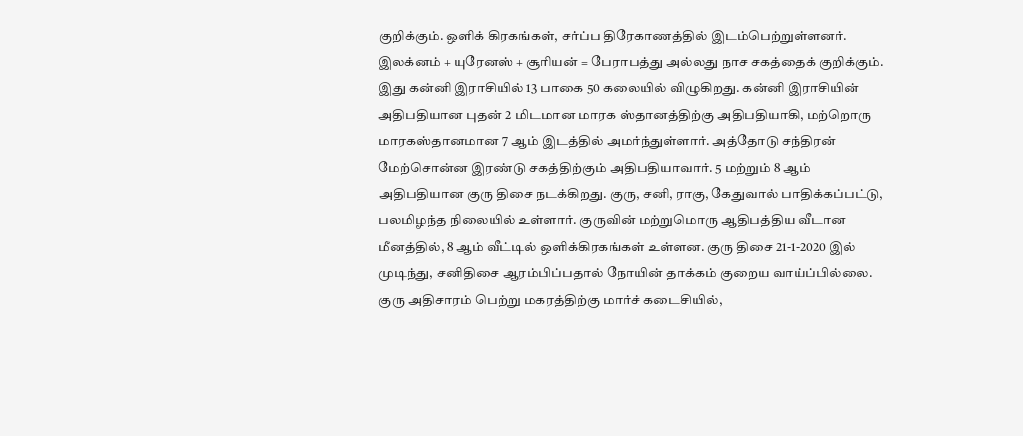குறிக்கும். ஒளிக் கிரகங்கள், சர்ப்ப திரேகாணத்தில் இடம்பெற்றுள்ளனர். இலக்னம் + யுரேனஸ் + சூரியன் = பேராபத்து அல்லது நாச சகத்தைக் குறிக்கும். இது கன்னி இராசியில் 13 பாகை 50 கலையில் விழுகிறது. கன்னி இராசியின் அதிபதியான புதன் 2 மிடமான மாரக ஸ்தானத்திற்கு அதிபதியாகி, மற்றொரு மாரகஸ்தானமான 7 ஆம் இடத்தில் அமர்ந்துள்ளார். அத்தோடு சந்திரன் மேற்சொன்ன இரண்டு சகத்திற்கும் அதிபதியாவார். 5 மற்றும் 8 ஆம் அதிபதியான குரு திசை நடக்கிறது. குரு, சனி, ராகு, கேதுவால் பாதிக்கப்பட்டு, பலமிழந்த நிலையில் உள்ளார். குருவின் மற்றுமொரு ஆதிபத்திய வீடான மீனத்தில், 8 ஆம் வீட்டில் ஒளிக்கிரகங்கள் உள்ளன. குரு திசை 21-1-2020 இல் முடிந்து, சனிதிசை ஆரம்பிப்பதால் நோயின் தாக்கம் குறைய வாய்ப்பில்லை. குரு அதிசாரம் பெற்று மகரத்திற்கு மார்ச் கடைசியில்,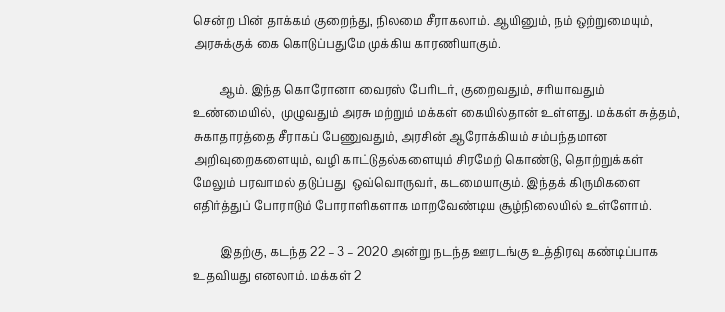சென்ற பின் தாக்கம் குறைந்து, நிலமை சீராகலாம். ஆயினும், நம் ஒற்றுமையும், அரசுக்குக் கை கொடுப்பதுமே முக்கிய காரணியாகும்.

         ஆம். இந்த கொரோனா வைரஸ் பேரிடர், குறைவதும், சரியாவதும் உண்மையில்,  முழுவதும் அரசு மற்றும் மக்கள் கையில்தான் உள்ளது. மக்கள் சுத்தம், சுகாதாரத்தை சீராகப் பேணுவதும், அரசின் ஆரோக்கியம் சம்பந்தமான அறிவுறைகளையும், வழி காட்டுதல்களையும் சிரமேற் கொண்டு, தொற்றுக்கள் மேலும் பரவாமல் தடுப்பது  ஒவ்வொருவர், கடமையாகும். இந்தக் கிருமிகளை எதிர்த்துப் போராடும் போராளிகளாக மாறவேண்டிய சூழ்நிலையில் உள்ளோம்.

         இதற்கு, கடந்த 22 – 3 – 2020 அன்று நடந்த ஊரடங்கு உத்திரவு கண்டிப்பாக உதவியது எனலாம். மக்கள் 2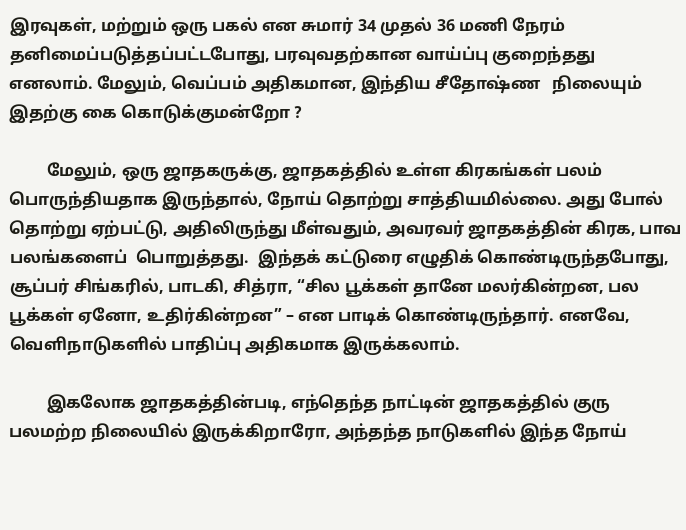இரவுகள், மற்றும் ஒரு பகல் என சுமார் 34 முதல் 36 மணி நேரம் தனிமைப்படுத்தப்பட்டபோது, பரவுவதற்கான வாய்ப்பு குறைந்தது எனலாம். மேலும், வெப்பம் அதிகமான, இந்திய சீதோஷ்ண   நிலையும் இதற்கு கை கொடுக்குமன்றோ ?

         மேலும், ஒரு ஜாதகருக்கு, ஜாதகத்தில் உள்ள கிரகங்கள் பலம் பொருந்தியதாக இருந்தால், நோய் தொற்று சாத்தியமில்லை. அது போல் தொற்று ஏற்பட்டு, அதிலிருந்து மீள்வதும், அவரவர் ஜாதகத்தின் கிரக, பாவ பலங்களைப்  பொறுத்தது.  இந்தக் கட்டுரை எழுதிக் கொண்டிருந்தபோது, சூப்பர் சிங்கரில், பாடகி, சித்ரா, “சில பூக்கள் தானே மலர்கின்றன, பல பூக்கள் ஏனோ, உதிர்கின்றன” – என பாடிக் கொண்டிருந்தார். எனவே, வெளிநாடுகளில் பாதிப்பு அதிகமாக இருக்கலாம்.

         இகலோக ஜாதகத்தின்படி, எந்தெந்த நாட்டின் ஜாதகத்தில் குரு பலமற்ற நிலையில் இருக்கிறாரோ, அந்தந்த நாடுகளில் இந்த நோய்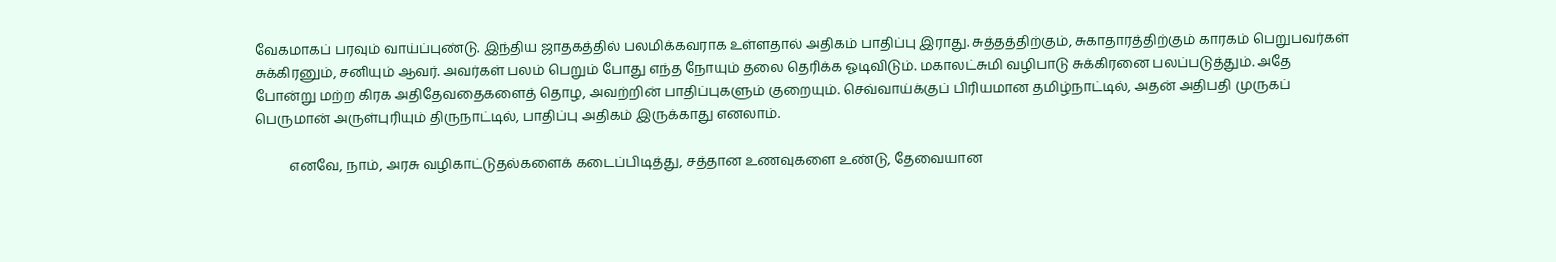வேகமாகப் பரவும் வாய்ப்புண்டு. இந்திய ஜாதகத்தில் பலமிக்கவராக உள்ளதால் அதிகம் பாதிப்பு இராது. சுத்தத்திற்கும், சுகாதாரத்திற்கும் காரகம் பெறுபவர்கள் சுக்கிரனும், சனியும் ஆவர். அவர்கள் பலம் பெறும் போது எந்த நோயும் தலை தெரிக்க ஓடிவிடும். மகாலட்சுமி வழிபாடு சுக்கிரனை பலப்படுத்தும். அதே போன்று மற்ற கிரக அதிதேவதைகளைத் தொழ, அவற்றின் பாதிப்புகளும் குறையும். செவ்வாய்க்குப் பிரியமான தமிழ்நாட்டில், அதன் அதிபதி முருகப் பெருமான் அருள்புரியும் திருநாட்டில், பாதிப்பு அதிகம் இருக்காது எனலாம்.

          எனவே, நாம், அரசு வழிகாட்டுதல்களைக் கடைப்பிடித்து, சத்தான உணவுகளை உண்டு, தேவையான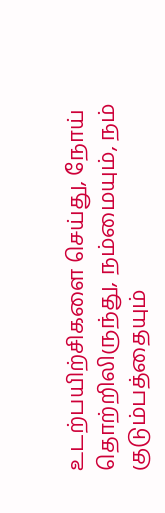உடற்பயிற்சிகளை செய்து, நோய் தொற்றிலிருந்து, நம்மையும், நம் குடும்பத்தையும்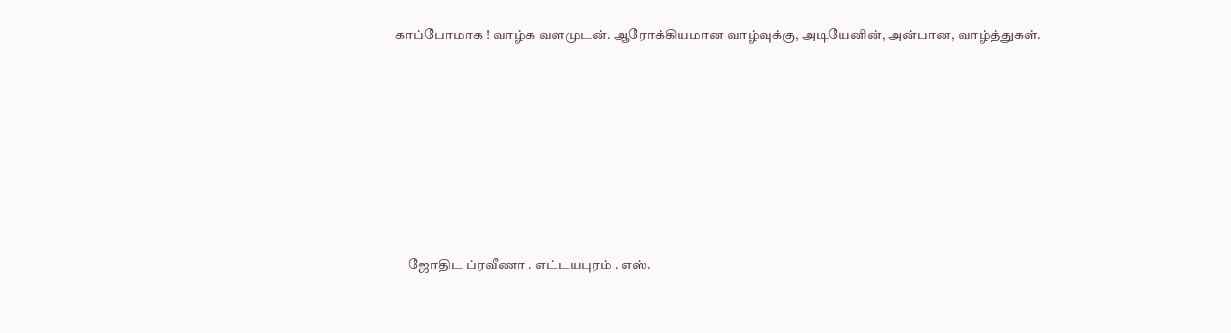காப்போமாக ! வாழ்க வளமுடன். ஆரோக்கியமான வாழ்வுக்கு, அடியேனின், அன்பான, வாழ்த்துகள்.







     ஜோதிட ப்ரவீணா . எட்டயபுரம் . எஸ்.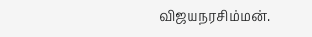விஜயநரசிம்மன்.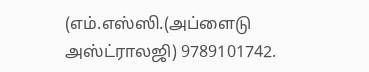(எம்.எஸ்ஸி.(அப்ளைடு அஸ்ட்ராலஜி) 9789101742.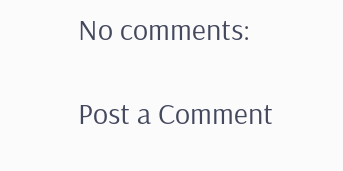No comments:

Post a Comment